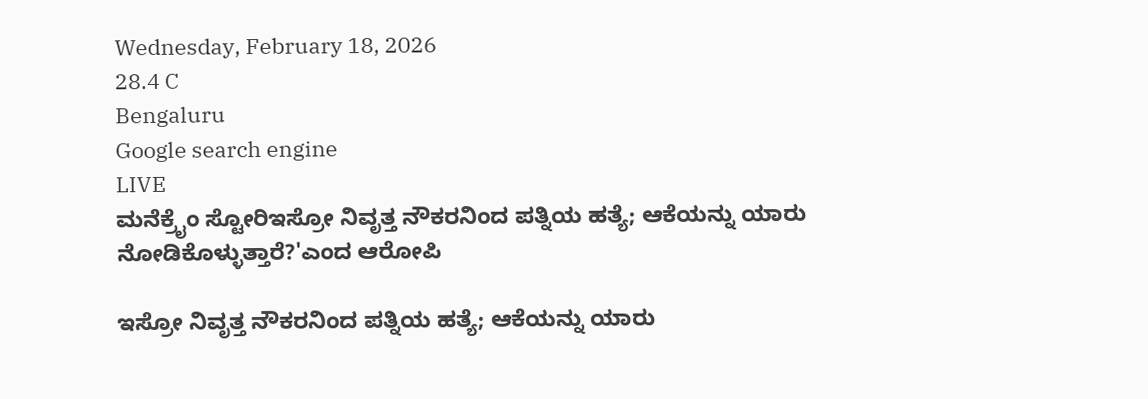Wednesday, February 18, 2026
28.4 C
Bengaluru
Google search engine
LIVE
ಮನೆಕ್ರೈಂ ಸ್ಟೋರಿಇಸ್ರೋ ನಿವೃತ್ತ ನೌಕರನಿಂದ ಪತ್ನಿಯ ಹತ್ಯೆ; ಆಕೆಯನ್ನು ಯಾರು ನೋಡಿಕೊಳ್ಳುತ್ತಾರೆ?'ಎಂದ ಆರೋಪಿ

ಇಸ್ರೋ ನಿವೃತ್ತ ನೌಕರನಿಂದ ಪತ್ನಿಯ ಹತ್ಯೆ; ಆಕೆಯನ್ನು ಯಾರು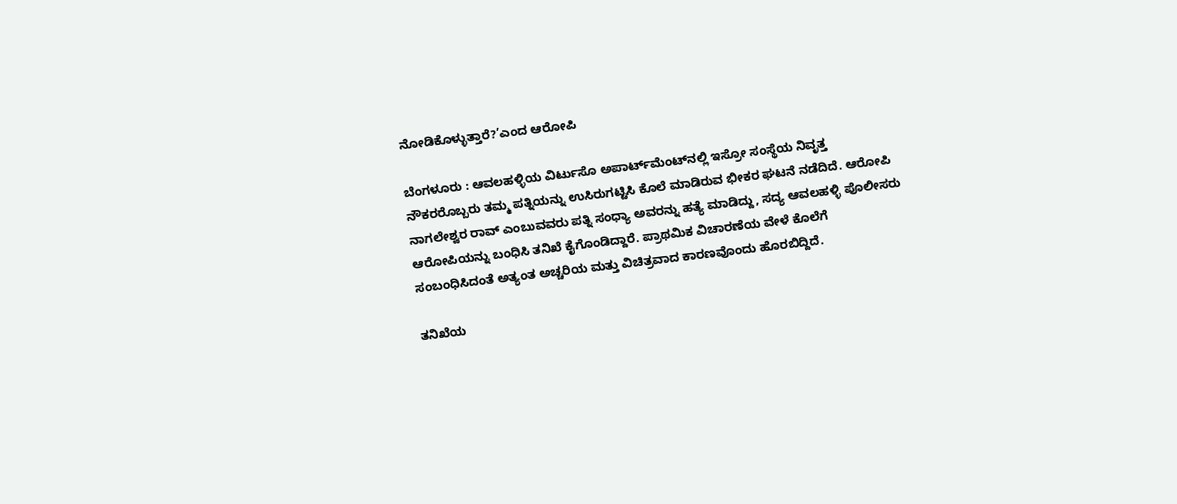ನೋಡಿಕೊಳ್ಳುತ್ತಾರೆ?’ಎಂದ ಆರೋಪಿ

ಬೆಂಗಳೂರು : ಆವಲಹಳ್ಳಿಯ ವಿರ್ಟುಸೊ ಅಪಾರ್ಟ್‌ಮೆಂಟ್‌ನಲ್ಲಿ ಇಸ್ರೋ ಸಂಸ್ಥೆಯ ನಿವೃತ್ತ ನೌಕರರೊಬ್ಬರು ತಮ್ಮ ಪತ್ನಿಯನ್ನು ಉಸಿರುಗಟ್ಟಿಸಿ ಕೊಲೆ ಮಾಡಿರುವ ಭೀಕರ ಘಟನೆ ನಡೆದಿದೆ. ಆರೋಪಿ ನಾಗಲೇಶ್ವರ ರಾವ್ ಎಂಬುವವರು ಪತ್ನಿ ಸಂಧ್ಯಾ ಅವರನ್ನು ಹತ್ಯೆ ಮಾಡಿದ್ದು, ಸದ್ಯ ಆವಲಹಳ್ಳಿ ಪೊಲೀಸರು ಆರೋಪಿಯನ್ನು ಬಂಧಿಸಿ ತನಿಖೆ ಕೈಗೊಂಡಿದ್ದಾರೆ. ಪ್ರಾಥಮಿಕ ವಿಚಾರಣೆಯ ವೇಳೆ ಕೊಲೆಗೆ ಸಂಬಂಧಿಸಿದಂತೆ ಅತ್ಯಂತ ಅಚ್ಚರಿಯ ಮತ್ತು ವಿಚಿತ್ರವಾದ ಕಾರಣವೊಂದು ಹೊರಬಿದ್ದಿದೆ.

ತನಿಖೆಯ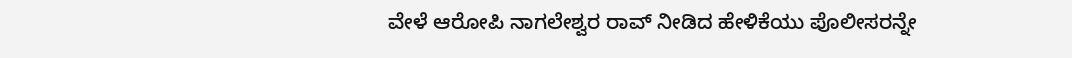ವೇಳೆ ಆರೋಪಿ ನಾಗಲೇಶ್ವರ ರಾವ್ ನೀಡಿದ ಹೇಳಿಕೆಯು ಪೊಲೀಸರನ್ನೇ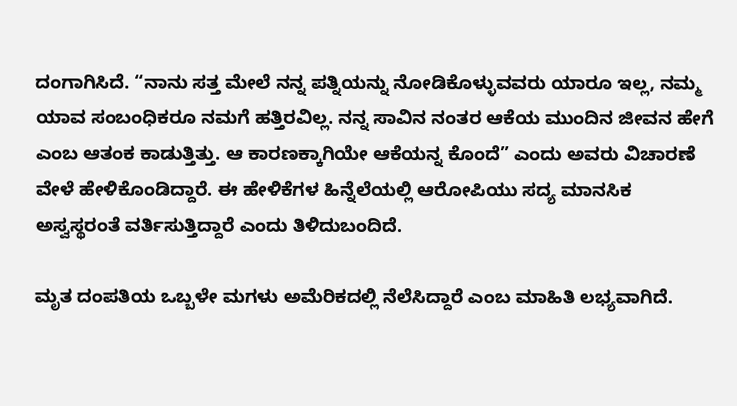ದಂಗಾಗಿಸಿದೆ. “ನಾನು ಸತ್ತ ಮೇಲೆ ನನ್ನ ಪತ್ನಿಯನ್ನು ನೋಡಿಕೊಳ್ಳುವವರು ಯಾರೂ ಇಲ್ಲ, ನಮ್ಮ ಯಾವ ಸಂಬಂಧಿಕರೂ ನಮಗೆ ಹತ್ತಿರವಿಲ್ಲ. ನನ್ನ ಸಾವಿನ ನಂತರ ಆಕೆಯ ಮುಂದಿನ ಜೀವನ ಹೇಗೆ ಎಂಬ ಆತಂಕ ಕಾಡುತ್ತಿತ್ತು. ಆ ಕಾರಣಕ್ಕಾಗಿಯೇ ಆಕೆಯನ್ನ ಕೊಂದೆ” ಎಂದು ಅವರು ವಿಚಾರಣೆ ವೇಳೆ ಹೇಳಿಕೊಂಡಿದ್ದಾರೆ. ಈ ಹೇಳಿಕೆಗಳ ಹಿನ್ನೆಲೆಯಲ್ಲಿ ಆರೋಪಿಯು ಸದ್ಯ ಮಾನಸಿಕ ಅಸ್ವಸ್ಥರಂತೆ ವರ್ತಿಸುತ್ತಿದ್ದಾರೆ ಎಂದು ತಿಳಿದುಬಂದಿದೆ.

ಮೃತ ದಂಪತಿಯ ಒಬ್ಬಳೇ ಮಗಳು ಅಮೆರಿಕದಲ್ಲಿ ನೆಲೆಸಿದ್ದಾರೆ ಎಂಬ ಮಾಹಿತಿ ಲಭ್ಯವಾಗಿದೆ.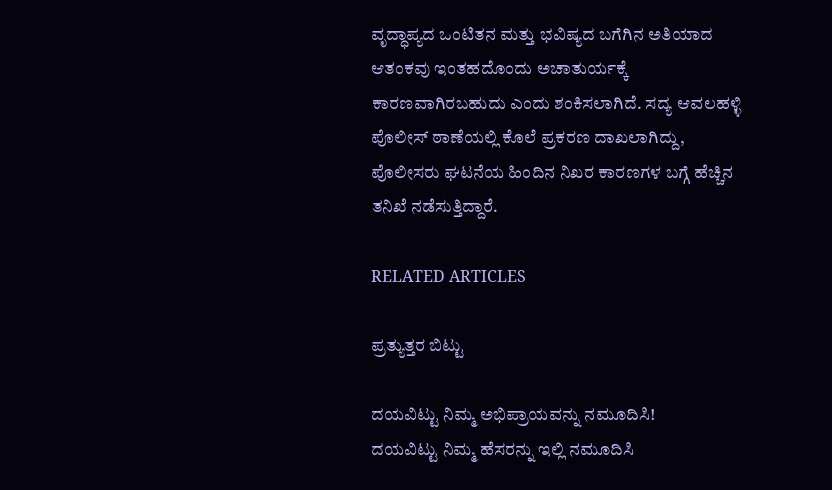ವೃದ್ಧಾಪ್ಯದ ಒಂಟಿತನ ಮತ್ತು ಭವಿಷ್ಯದ ಬಗೆಗಿನ ಅತಿಯಾದ ಆತಂಕವು ಇಂತಹದೊಂದು ಅಚಾತುರ್ಯಕ್ಕೆ ಕಾರಣವಾಗಿರಬಹುದು ಎಂದು ಶಂಕಿಸಲಾಗಿದೆ. ಸದ್ಯ ಆವಲಹಳ್ಳಿ ಪೊಲೀಸ್ ಠಾಣೆಯಲ್ಲಿ ಕೊಲೆ ಪ್ರಕರಣ ದಾಖಲಾಗಿದ್ದು, ಪೊಲೀಸರು ಘಟನೆಯ ಹಿಂದಿನ ನಿಖರ ಕಾರಣಗಳ ಬಗ್ಗೆ ಹೆಚ್ಚಿನ ತನಿಖೆ ನಡೆಸುತ್ತಿದ್ದಾರೆ.

RELATED ARTICLES

ಪ್ರತ್ಯುತ್ತರ ಬಿಟ್ಟು

ದಯವಿಟ್ಟು ನಿಮ್ಮ ಅಭಿಪ್ರಾಯವನ್ನು ನಮೂದಿಸಿ!
ದಯವಿಟ್ಟು ನಿಮ್ಮ ಹೆಸರನ್ನು ಇಲ್ಲಿ ನಮೂದಿಸಿ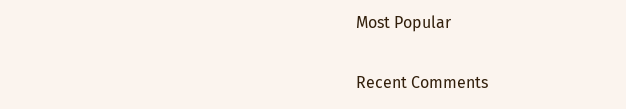Most Popular

Recent Comments